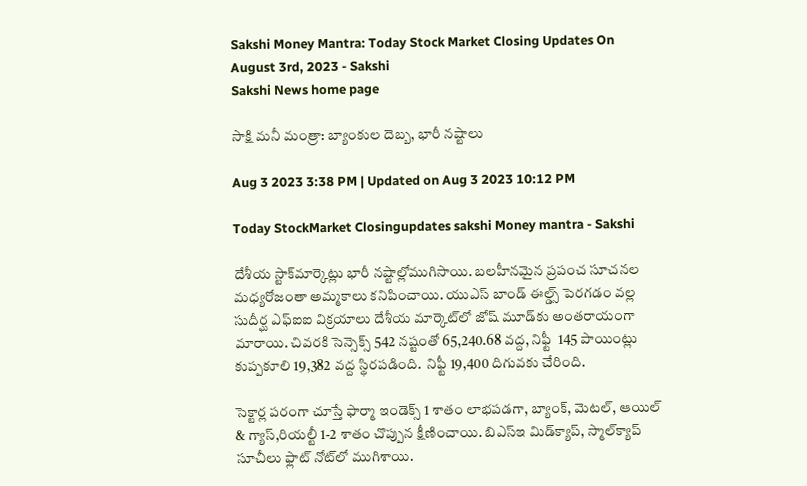Sakshi Money Mantra: Today Stock Market Closing Updates On August 3rd, 2023 - Sakshi
Sakshi News home page

సాక్షి మనీ మంత్రా: బ్యాంకుల దెబ్బ, భారీ నష్టాలు

Aug 3 2023 3:38 PM | Updated on Aug 3 2023 10:12 PM

Today StockMarket Closingupdates sakshi Money mantra - Sakshi

దేశీయ స్టాక్‌మార్కెట్లు భారీ నష్టాల్లోముగిసాయి. బలహీనమైన ప్రపంచ సూచనల  మధ్యరోజంతా అమ్మకాలు కనిపించాయి. యుఎస్ బాండ్ ఈల్డ్స్ పెరగడం వల్ల సుదీర్ఘ ఎఫ్‌ఐఐ విక్రయాలు దేశీయ మార్కెట్‌లో జోష్‌ మూడ్‌కు అంతరాయంగా మారాయి. చివరకి సెన్సెక్స్‌ 542 నష్టంతో 65,240.68 వద్ద, నిఫ్టీ  145 పాయింట్లు కుప్పకూలి 19,382 వద్ద స్థిరపడింది.  నిఫ్టీ 19,400 దిగువకు చేరింది.

సెక్టార్ల పరంగా చూస్తే ఫార్మా ఇండెక్స్ 1 శాతం లాభపడగా, బ్యాంక్, మెటల్, ఆయిల్ & గ్యాస్,రియల్టీ 1-2 శాతం చొప్పున క్షీణించాయి. బిఎస్‌ఇ మిడ్‌క్యాప్, స్మాల్‌క్యాప్ సూచీలు ఫ్లాట్ నోట్‌లో ముగిశాయి.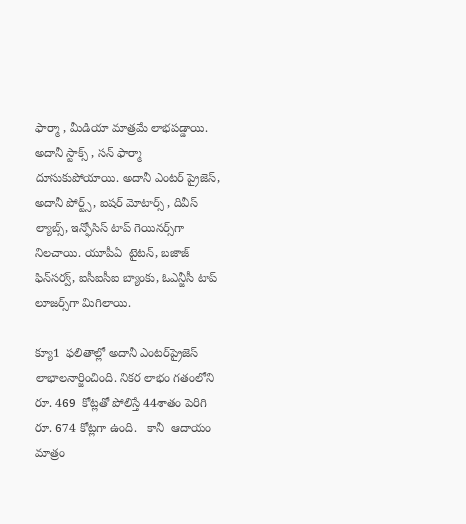ఫార్మా , మీడియా మాత్రమే లాభపడ్డాయి. అదానీ స్టాక్స్ , సన్ ఫార్మా దూసుకుపోయాయి. అదానీ ఎంటర్‌ ప్రైజెస్‌, అదానీ పోర్ట్స్‌, ఐషర్‌ మోటార్స్‌ , దివీస్‌ ల్యాబ్స్‌, ఇన్ఫోసిస్‌ టాప్‌ గెయినర్స్‌గా నిలచాయి. యూపీఏ  టైటన్‌, బజాజ్‌ ఫిన్‌సర్వ్‌, ఐసీఐసీఐ బ్యాంకు, ఓఎన్జీసీ టాప్‌ లూజర్స్‌గా మిగిలాయి.

క్యూ1  ఫలితాల్లో అదానీ ఎంటర్‌ప్రైజెస్ లాభాలనార్జించింది. నికర లాభం గతంలోని రూ. 469  కోట్లతో పోలిస్తే 44శాతం పెరిగి రూ. 674 కోట్లగా ఉంది.   కానీ  ఆదాయం మాత్రం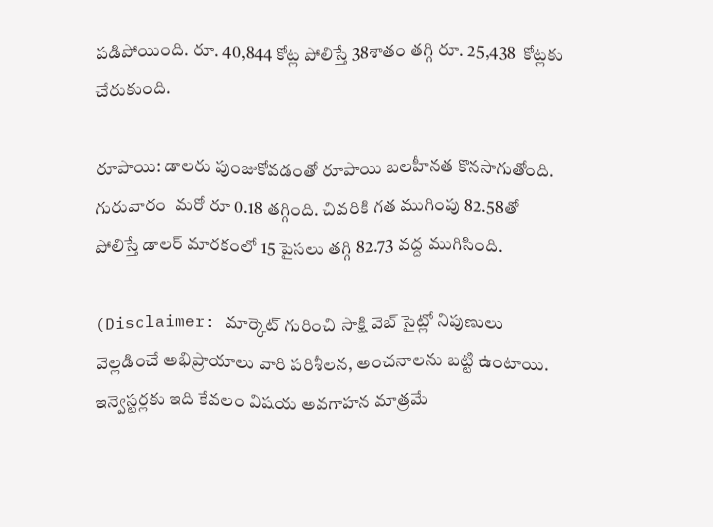పడిపోయింది. రూ. 40,844 కోట్ల పోలిస్తే 38శాతం తగ్గి రూ. 25,438  కోట్లకు చేరుకుంది.

రూపాయి: డాలరు పుంజుకోవడంతో రూపాయి బలహీనత కొనసాగుతోంది. గురువారం  మరో రూ 0.18 తగ్గింది. చివరికి గత ముగింపు 82.58తో పోలిస్తే డాలర్‌ మారకంలో 15 పైసలు తగ్గి 82.73 వద్ద ముగిసింది.

(Disclaimer: మార్కెట్ గురించి సాక్షి వెబ్ సైట్లో నిపుణులు వెల్లడించే అభిప్రాయాలు వారి పరిశీలన, అంచనాలను బట్టి ఉంటాయి. ఇన్వెస్టర్లకు ఇది కేవలం విషయ అవగాహన మాత్రమే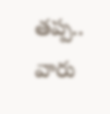తప్ప.. వారు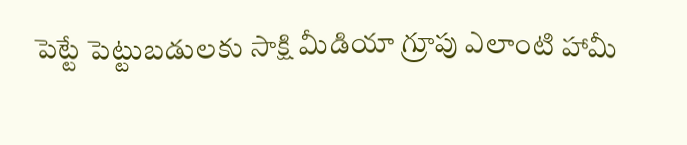పెట్టే పెట్టుబడులకు సాక్షి మీడియా గ్రూపు ఎలాంటి హామీ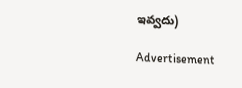ఇవ్వదు)

Advertisement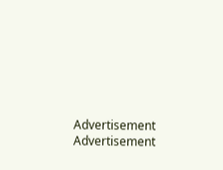Advertisement
Advertisement